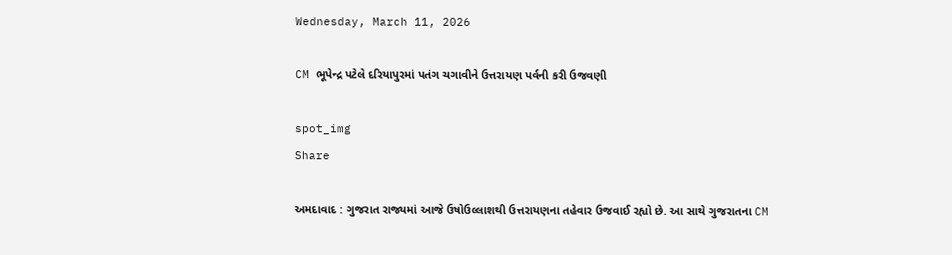Wednesday, March 11, 2026

CM ભૂપેન્દ્ર પટેલે દરિયાપુરમાં પતંગ ચગાવીને ઉત્તરાયણ પર્વની કરી ઉજવણી

spot_img
Share

અમદાવાદ : ગુજરાત રાજ્યમાં આજે ઉષોઉલ્લાશથી ઉત્તરાયણના તહેવાર ઉજવાઈ રહ્યો છે. આ સાથે ગુજરાતના CM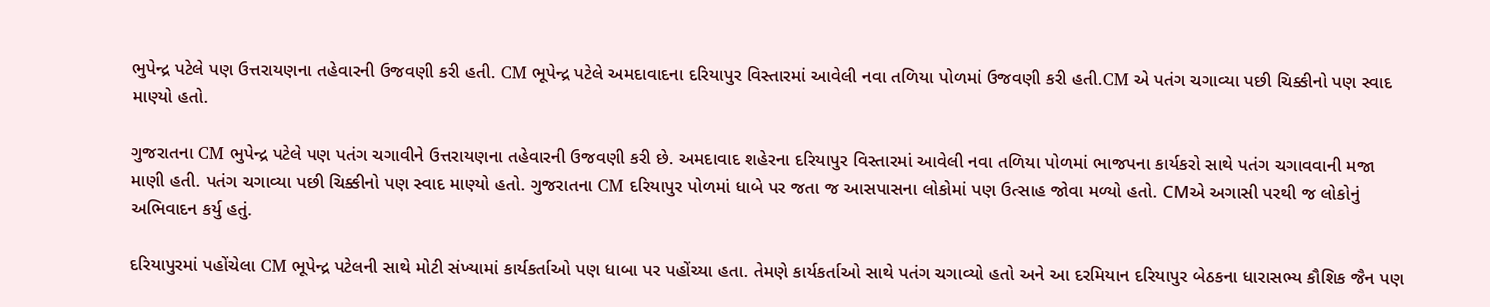ભુપેન્દ્ર પટેલે પણ ઉત્તરાયણના તહેવારની ઉજવણી કરી હતી. CM ભૂપેન્દ્ર પટેલે અમદાવાદના દરિયાપુર વિસ્તારમાં આવેલી નવા તળિયા પોળમાં ઉજવણી કરી હતી.CM એ પતંગ ચગાવ્યા પછી ચિક્કીનો પણ સ્વાદ માણ્યો હતો.

ગુજરાતના CM ભુપેન્દ્ર પટેલે પણ પતંગ ચગાવીને ઉત્તરાયણના તહેવારની ઉજવણી કરી છે. અમદાવાદ શહેરના દરિયાપુર વિસ્તારમાં આવેલી નવા તળિયા પોળમાં ભાજપના કાર્યકરો સાથે પતંગ ચગાવવાની મજા માણી હતી. પતંગ ચગાવ્યા પછી ચિક્કીનો પણ સ્વાદ માણ્યો હતો. ગુજરાતના CM દરિયાપુર પોળમાં ધાબે પર જતા જ આસપાસના લોકોમાં પણ ઉત્સાહ જોવા મળ્યો હતો. CMએ અગાસી પરથી જ લોકોનું અભિવાદન કર્યુ હતું.

દરિયાપુરમાં પહોંચેલા CM ભૂપેન્દ્ર પટેલની સાથે મોટી સંખ્યામાં કાર્યકર્તાઓ પણ ધાબા પર પહોંચ્યા હતા. તેમણે કાર્યકર્તાઓ સાથે પતંગ ચગાવ્યો હતો અને આ દરમિયાન દરિયાપુર બેઠકના ધારાસભ્ય કૌશિક જૈન પણ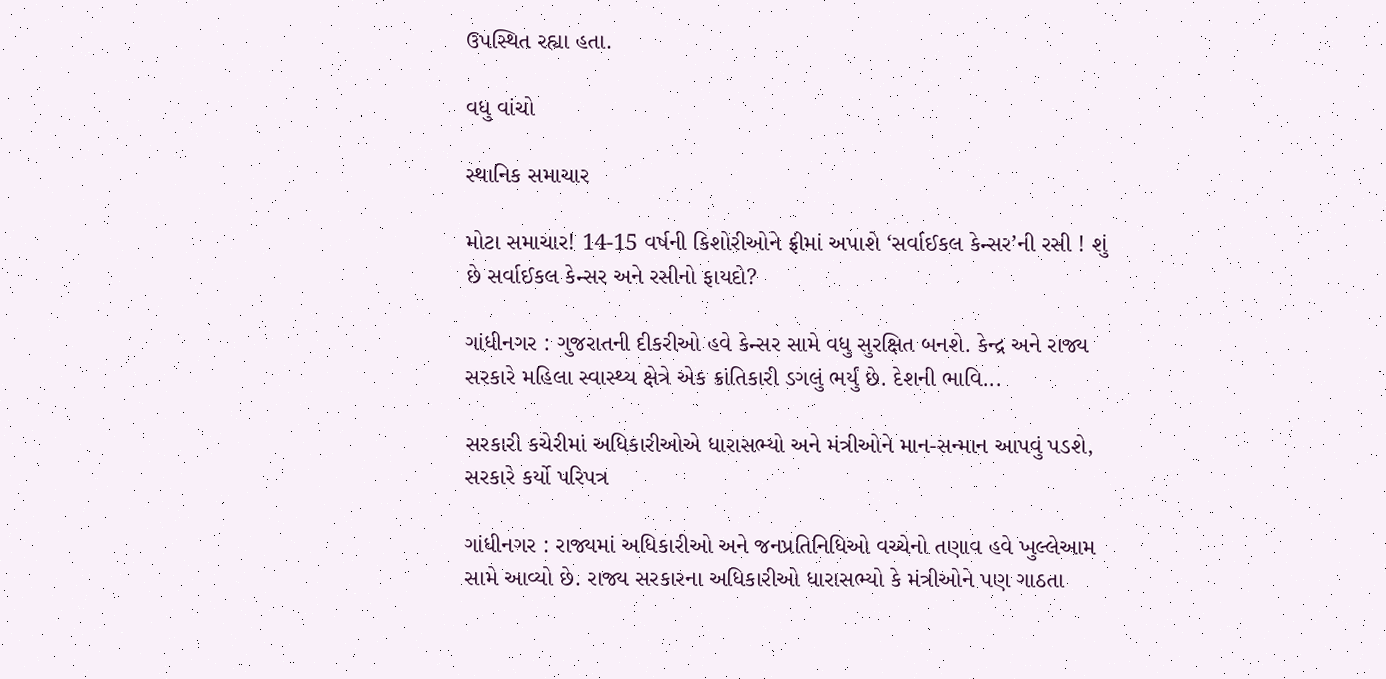ઉપસ્થિત રહ્યા હતા.

વધુ વાંચો

સ્થાનિક સમાચાર

મોટા સમાચાર! 14-15 વર્ષની કિશોરીઓને ફ્રીમાં અપાશે ‘સર્વાઈકલ કેન્સર’ની રસી ! શું છે સર્વાઈકલ કેન્સર અને રસીનો ફાયદો?

ગાંધીનગર : ગુજરાતની દીકરીઓ હવે કેન્સર સામે વધુ સુરક્ષિત બનશે. કેન્દ્ર અને રાજ્ય સરકારે મહિલા સ્વાસ્થ્ય ક્ષેત્રે એક ક્રાંતિકારી ડગલું ભર્યું છે. દેશની ભાવિ...

સરકારી કચેરીમાં અધિકારીઓએ ધારાસભ્યો અને મંત્રીઓને માન-સન્માન આપવું પડશે, સરકારે કર્યો પરિપત્ર

ગાંધીનગર : રાજ્યમાં અધિકારીઓ અને જનપ્રતિનિધિઓ વચ્ચેનો તણાવ હવે ખુલ્લેઆમ સામે આવ્યો છે. રાજ્ય સરકારના અધિકારીઓ ધારાસભ્યો કે મંત્રીઓને પણ ગાઠતા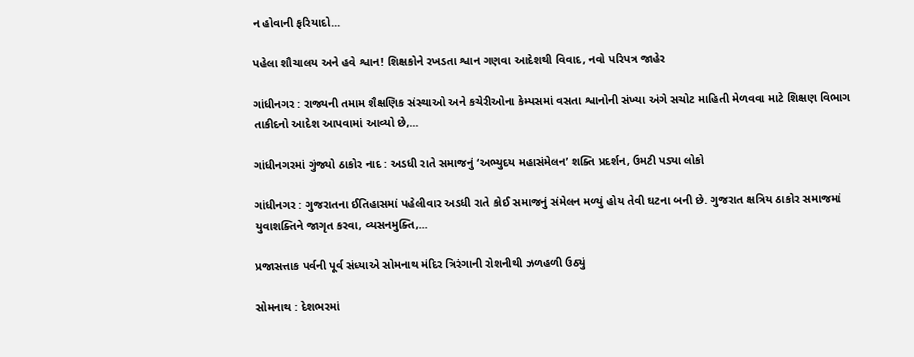ન હોવાની ફરિયાદો...

પહેલા શૌચાલય અને હવે શ્વાન! શિક્ષકોને રખડતા શ્વાન ગણવા આદેશથી વિવાદ, નવો પરિપત્ર જાહેર

ગાંધીનગર : રાજ્યની તમામ શૈક્ષણિક સંસ્થાઓ અને કચેરીઓના કેમ્પસમાં વસતા શ્વાનોની સંખ્યા અંગે સચોટ માહિતી મેળવવા માટે શિક્ષણ વિભાગ તાકીદનો આદેશ આપવામાં આવ્યો છે,...

ગાંધીનગરમાં ગુંજ્યો ઠાકોર નાદ : અડધી રાતે સમાજનું ‘અભ્યુદય મહાસંમેલન’ શક્તિ પ્રદર્શન, ઉમટી પડ્યા લોકો

ગાંધીનગર : ગુજરાતના ઈતિહાસમાં પહેલીવાર અડધી રાતે કોઈ સમાજનું સંમેલન મળ્યું હોય તેવી ઘટના બની છે. ગુજરાત ક્ષત્રિય ઠાકોર સમાજમાં યુવાશક્તિને જાગૃત કરવા, વ્યસનમુક્તિ,...

પ્રજાસત્તાક પર્વની પૂર્વ સંધ્યાએ સોમનાથ મંદિર ત્રિરંગાની રોશનીથી ઝળહળી ઉઠ્યું

સોમનાથ : દેશભરમાં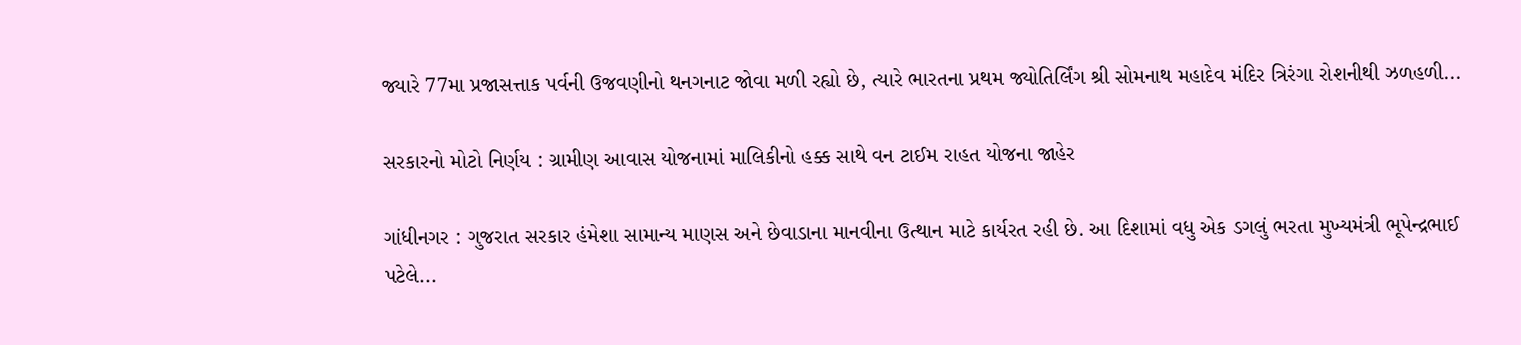જ્યારે 77મા પ્રજાસત્તાક પર્વની ઉજવણીનો થનગનાટ જોવા મળી રહ્યો છે, ત્યારે ભારતના પ્રથમ જ્યોતિર્લિંગ શ્રી સોમનાથ મહાદેવ મંદિર ત્રિરંગા રોશનીથી ઝળહળી...

સરકારનો મોટો નિર્ણય : ગ્રામીણ આવાસ યોજનામાં માલિકીનો હક્ક સાથે વન ટાઈમ રાહત યોજના જાહેર

ગાંધીનગર : ગુજરાત સરકાર હંમેશા સામાન્ય માણસ અને છેવાડાના માનવીના ઉત્થાન માટે કાર્યરત રહી છે. આ દિશામાં વધુ એક ડગલું ભરતા મુખ્યમંત્રી ભૂપેન્દ્રભાઈ પટેલે...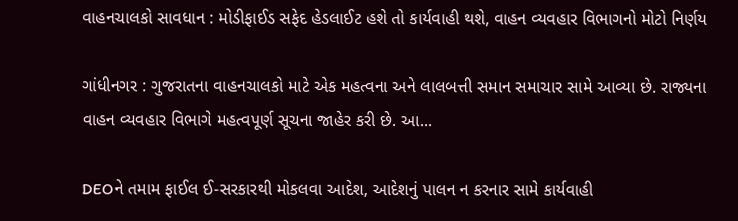વાહનચાલકો સાવધાન : મોડીફાઈડ સફેદ હેડલાઈટ હશે તો કાર્યવાહી થશે, વાહન વ્યવહાર વિભાગનો મોટો નિર્ણય

ગાંધીનગર : ગુજરાતના વાહનચાલકો માટે એક મહત્વના અને લાલબત્તી સમાન સમાચાર સામે આવ્યા છે. રાજ્યના વાહન વ્યવહાર વિભાગે મહત્વપૂર્ણ સૂચના જાહેર કરી છે. આ...

DEOને તમામ ફાઈલ ઈ-સરકારથી મોકલવા આદેશ, આદેશનું પાલન ન કરનાર સામે કાર્યવાહી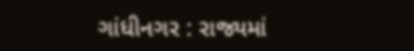ગાંધીનગર : રાજ્યમાં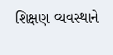શિક્ષણ વ્યવસ્થાને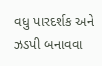વધુ પારદર્શક અને ઝડપી બનાવવા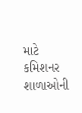માટે કમિશનર શાળાઓની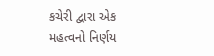કચેરી દ્વારા એક મહત્વનો નિર્ણય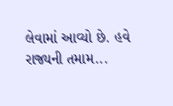લેવામાં આવ્યો છે. હવે રાજ્યની તમામ...